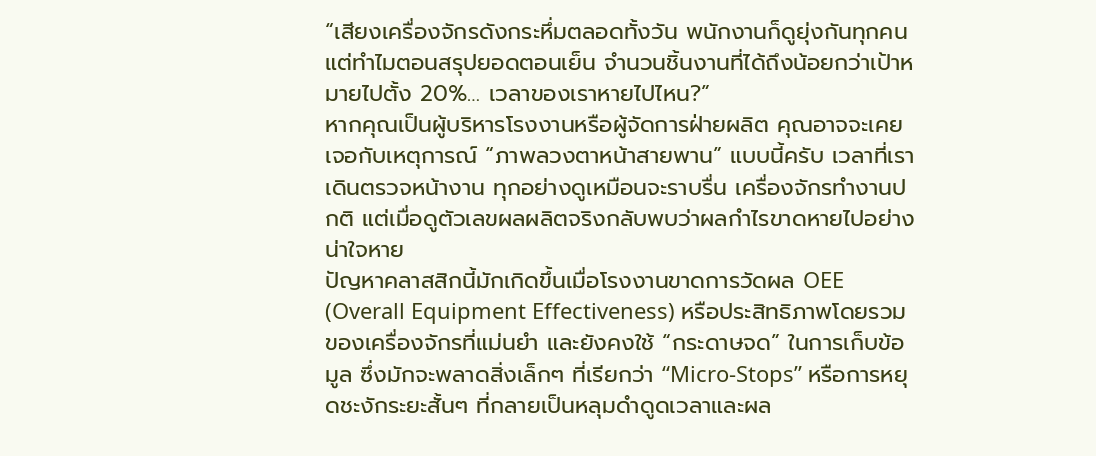“เสียงเครื่องจักรดังกระหึ่มตลอดทั้งวัน พนักงานก็ดูยุ่งกันทุกคน แต่ทำไมตอนสรุปยอดตอนเย็น จำนวนชิ้นงานที่ได้ถึงน้อยกว่าเป้าหมายไปตั้ง 20%… เวลาของเราหายไปไหน?”
หากคุณเป็นผู้บริหารโรงงานหรือผู้จัดการฝ่ายผลิต คุณอาจจะเคยเจอกับเหตุการณ์ “ภาพลวงตาหน้าสายพาน” แบบนี้ครับ เวลาที่เราเดินตรวจหน้างาน ทุกอย่างดูเหมือนจะราบรื่น เครื่องจักรทำงานปกติ แต่เมื่อดูตัวเลขผลผลิตจริงกลับพบว่าผลกำไรขาดหายไปอย่างน่าใจหาย
ปัญหาคลาสสิกนี้มักเกิดขึ้นเมื่อโรงงานขาดการวัดผล OEE (Overall Equipment Effectiveness) หรือประสิทธิภาพโดยรวมของเครื่องจักรที่แม่นยำ และยังคงใช้ “กระดาษจด” ในการเก็บข้อมูล ซึ่งมักจะพลาดสิ่งเล็กๆ ที่เรียกว่า “Micro-Stops” หรือการหยุดชะงักระยะสั้นๆ ที่กลายเป็นหลุมดำดูดเวลาและผล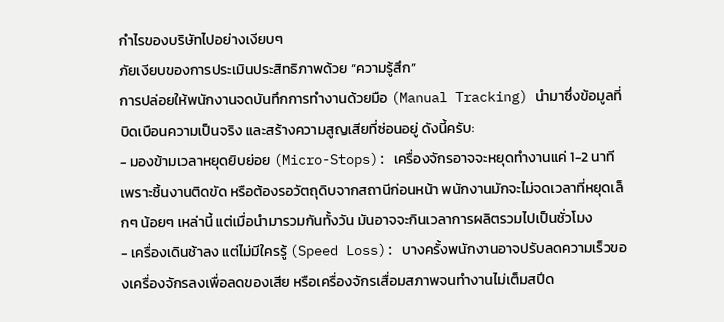กำไรของบริษัทไปอย่างเงียบๆ
ภัยเงียบของการประเมินประสิทธิภาพด้วย “ความรู้สึก”
การปล่อยให้พนักงานจดบันทึกการทำงานด้วยมือ (Manual Tracking) นำมาซึ่งข้อมูลที่บิดเบือนความเป็นจริง และสร้างความสูญเสียที่ซ่อนอยู่ ดังนี้ครับ:
- มองข้ามเวลาหยุดยิบย่อย (Micro-Stops): เครื่องจักรอาจจะหยุดทำงานแค่ 1-2 นาทีเพราะชิ้นงานติดขัด หรือต้องรอวัตถุดิบจากสถานีก่อนหน้า พนักงานมักจะไม่จดเวลาที่หยุดเล็กๆ น้อยๆ เหล่านี้ แต่เมื่อนำมารวมกันทั้งวัน มันอาจจะกินเวลาการผลิตรวมไปเป็นชั่วโมง
- เครื่องเดินช้าลง แต่ไม่มีใครรู้ (Speed Loss): บางครั้งพนักงานอาจปรับลดความเร็วของเครื่องจักรลงเพื่อลดของเสีย หรือเครื่องจักรเสื่อมสภาพจนทำงานไม่เต็มสปีด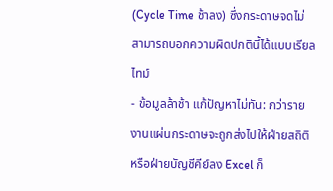(Cycle Time ช้าลง) ซึ่งกระดาษจดไม่สามารถบอกความผิดปกตินี้ได้แบบเรียลไทม์
- ข้อมูลล้าช้า แก้ปัญหาไม่ทัน: กว่ารายงานแผ่นกระดาษจะถูกส่งไปให้ฝ่ายสถิติหรือฝ่ายบัญชีคีย์ลง Excel ก็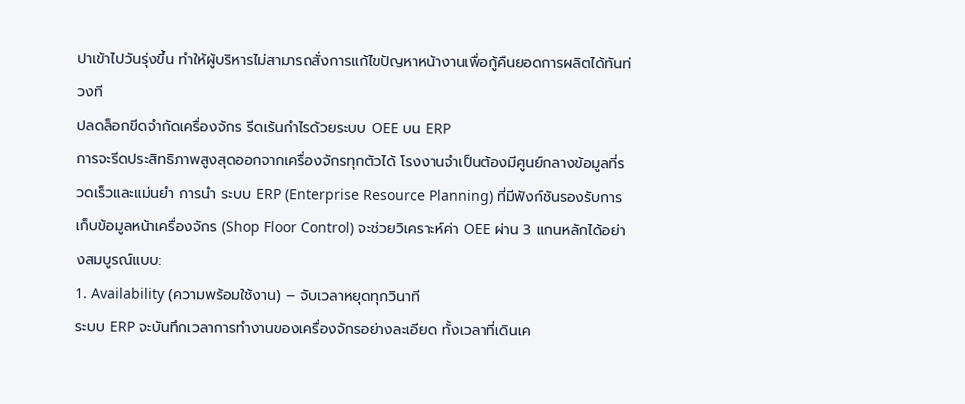ปาเข้าไปวันรุ่งขึ้น ทำให้ผู้บริหารไม่สามารถสั่งการแก้ไขปัญหาหน้างานเพื่อกู้คืนยอดการผลิตได้ทันท่วงที
ปลดล็อกขีดจำกัดเครื่องจักร รีดเร้นกำไรด้วยระบบ OEE บน ERP
การจะรีดประสิทธิภาพสูงสุดออกจากเครื่องจักรทุกตัวได้ โรงงานจำเป็นต้องมีศูนย์กลางข้อมูลที่รวดเร็วและแม่นยำ การนำ ระบบ ERP (Enterprise Resource Planning) ที่มีฟังก์ชันรองรับการเก็บข้อมูลหน้าเครื่องจักร (Shop Floor Control) จะช่วยวิเคราะห์ค่า OEE ผ่าน 3 แกนหลักได้อย่างสมบูรณ์แบบ:
1. Availability (ความพร้อมใช้งาน) – จับเวลาหยุดทุกวินาที
ระบบ ERP จะบันทึกเวลาการทำงานของเครื่องจักรอย่างละเอียด ทั้งเวลาที่เดินเค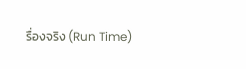รื่องจริง (Run Time)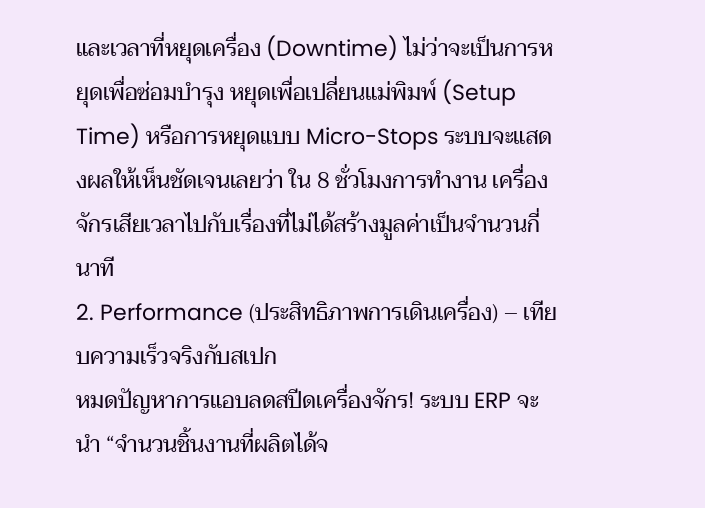และเวลาที่หยุดเครื่อง (Downtime) ไม่ว่าจะเป็นการหยุดเพื่อซ่อมบำรุง หยุดเพื่อเปลี่ยนแม่พิมพ์ (Setup Time) หรือการหยุดแบบ Micro-Stops ระบบจะแสดงผลให้เห็นชัดเจนเลยว่า ใน 8 ชั่วโมงการทำงาน เครื่องจักรเสียเวลาไปกับเรื่องที่ไม่ได้สร้างมูลค่าเป็นจำนวนกี่นาที
2. Performance (ประสิทธิภาพการเดินเครื่อง) – เทียบความเร็วจริงกับสเปก
หมดปัญหาการแอบลดสปีดเครื่องจักร! ระบบ ERP จะนำ “จำนวนชิ้นงานที่ผลิตได้จ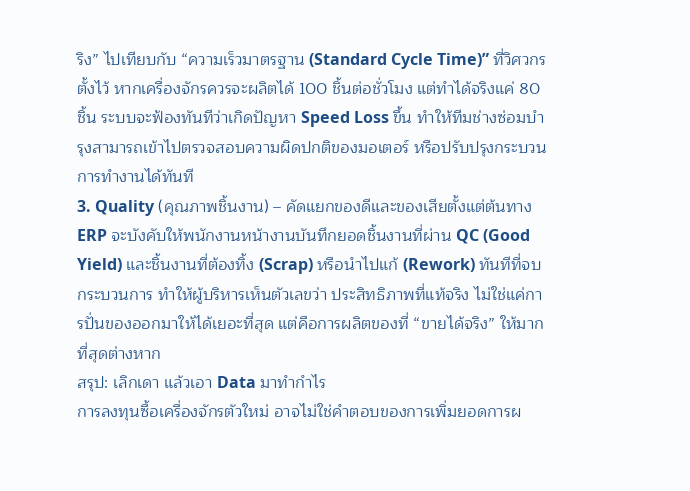ริง” ไปเทียบกับ “ความเร็วมาตรฐาน (Standard Cycle Time)” ที่วิศวกรตั้งไว้ หากเครื่องจักรควรจะผลิตได้ 100 ชิ้นต่อชั่วโมง แต่ทำได้จริงแค่ 80 ชิ้น ระบบจะฟ้องทันทีว่าเกิดปัญหา Speed Loss ขึ้น ทำให้ทีมช่างซ่อมบำรุงสามารถเข้าไปตรวจสอบความผิดปกติของมอเตอร์ หรือปรับปรุงกระบวนการทำงานได้ทันที
3. Quality (คุณภาพชิ้นงาน) – คัดแยกของดีและของเสียตั้งแต่ต้นทาง
ERP จะบังคับให้พนักงานหน้างานบันทึกยอดชิ้นงานที่ผ่าน QC (Good Yield) และชิ้นงานที่ต้องทิ้ง (Scrap) หรือนำไปแก้ (Rework) ทันทีที่จบกระบวนการ ทำให้ผู้บริหารเห็นตัวเลขว่า ประสิทธิภาพที่แท้จริง ไม่ใช่แค่การปั่นของออกมาให้ได้เยอะที่สุด แต่คือการผลิตของที่ “ขายได้จริง” ให้มากที่สุดต่างหาก
สรุป: เลิกเดา แล้วเอา Data มาทำกำไร
การลงทุนซื้อเครื่องจักรตัวใหม่ อาจไม่ใช่คำตอบของการเพิ่มยอดการผ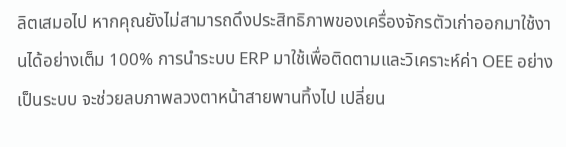ลิตเสมอไป หากคุณยังไม่สามารถดึงประสิทธิภาพของเครื่องจักรตัวเก่าออกมาใช้งานได้อย่างเต็ม 100% การนำระบบ ERP มาใช้เพื่อติดตามและวิเคราะห์ค่า OEE อย่างเป็นระบบ จะช่วยลบภาพลวงตาหน้าสายพานทิ้งไป เปลี่ยน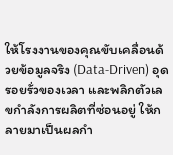ให้โรงงานของคุณขับเคลื่อนด้วยข้อมูลจริง (Data-Driven) อุดรอยรั่วของเวลา และพลิกตัวเลขกำลังการผลิตที่ซ่อนอยู่ ให้กลายมาเป็นผลกำ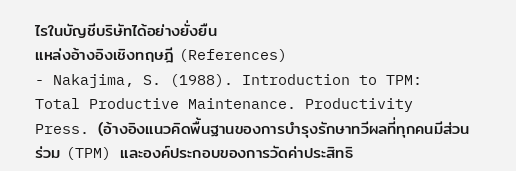ไรในบัญชีบริษัทได้อย่างยั่งยืน
แหล่งอ้างอิงเชิงทฤษฎี (References)
- Nakajima, S. (1988). Introduction to TPM: Total Productive Maintenance. Productivity Press. (อ้างอิงแนวคิดพื้นฐานของการบำรุงรักษาทวีผลที่ทุกคนมีส่วนร่วม (TPM) และองค์ประกอบของการวัดค่าประสิทธิ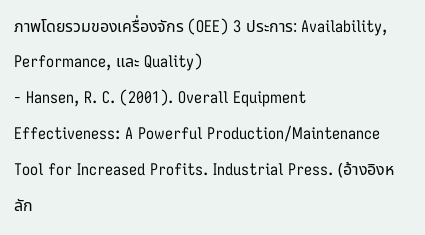ภาพโดยรวมของเครื่องจักร (OEE) 3 ประการ: Availability, Performance, และ Quality)
- Hansen, R. C. (2001). Overall Equipment Effectiveness: A Powerful Production/Maintenance Tool for Increased Profits. Industrial Press. (อ้างอิงหลัก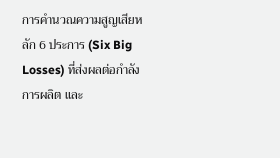การคำนวณความสูญเสียหลัก 6 ประการ (Six Big Losses) ที่ส่งผลต่อกำลังการผลิต และ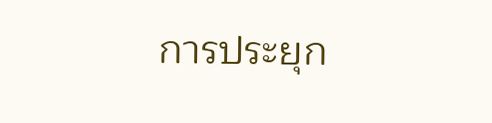การประยุก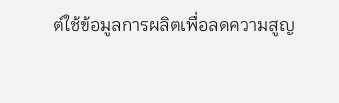ต์ใช้ข้อมูลการผลิตเพื่อลดความสูญ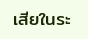เสียในระ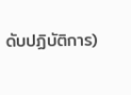ดับปฏิบัติการ)